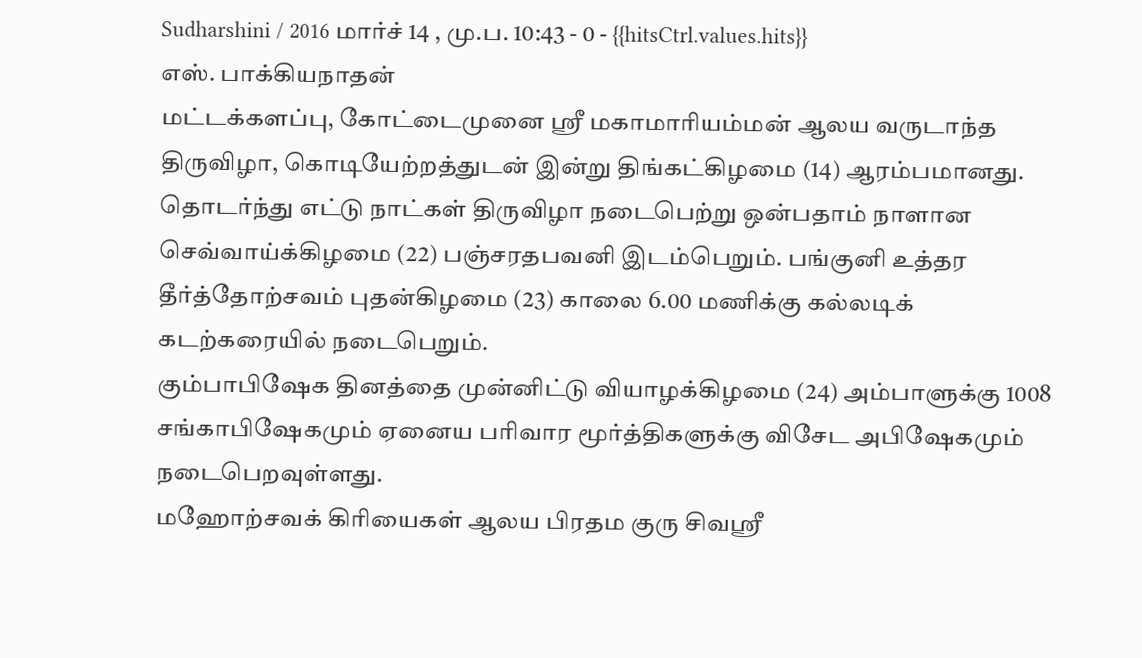Sudharshini / 2016 மார்ச் 14 , மு.ப. 10:43 - 0 - {{hitsCtrl.values.hits}}
எஸ். பாக்கியநாதன்
மட்டக்களப்பு, கோட்டைமுனை ஸ்ரீ மகாமாரியம்மன் ஆலய வருடாந்த திருவிழா, கொடியேற்றத்துடன் இன்று திங்கட்கிழமை (14) ஆரம்பமானது.
தொடர்ந்து எட்டு நாட்கள் திருவிழா நடைபெற்று ஒன்பதாம் நாளான செவ்வாய்க்கிழமை (22) பஞ்சரதபவனி இடம்பெறும். பங்குனி உத்தர தீர்த்தோற்சவம் புதன்கிழமை (23) காலை 6.00 மணிக்கு கல்லடிக் கடற்கரையில் நடைபெறும்.
கும்பாபிஷேக தினத்தை முன்னிட்டு வியாழக்கிழமை (24) அம்பாளுக்கு 1008 சங்காபிஷேகமும் ஏனைய பரிவார மூர்த்திகளுக்கு விசேட அபிஷேகமும் நடைபெறவுள்ளது.
மஹோற்சவக் கிரியைகள் ஆலய பிரதம குரு சிவஸ்ரீ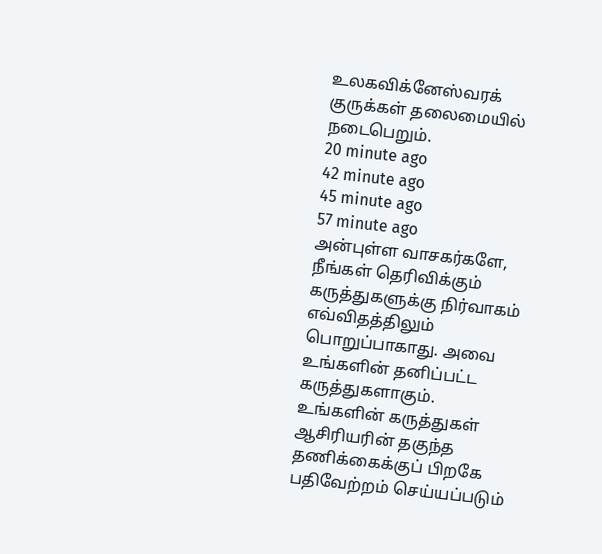உலகவிக்னேஸ்வரக் குருக்கள் தலைமையில் நடைபெறும்.
20 minute ago
42 minute ago
45 minute ago
57 minute ago
அன்புள்ள வாசகர்களே,
நீங்கள் தெரிவிக்கும் கருத்துகளுக்கு நிர்வாகம் எவ்விதத்திலும் பொறுப்பாகாது. அவை உங்களின் தனிப்பட்ட கருத்துகளாகும். உங்களின் கருத்துகள் ஆசிரியரின் தகுந்த தணிக்கைக்குப் பிறகே பதிவேற்றம் செய்யப்படும்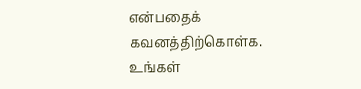என்பதைக் கவனத்திற்கொள்க. உங்கள்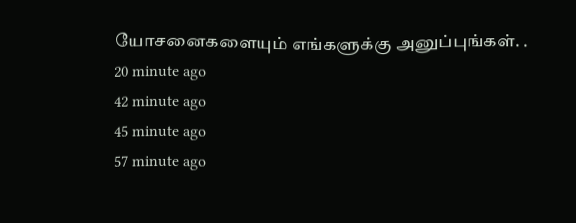யோசனைகளையும் எங்களுக்கு அனுப்புங்கள். .
20 minute ago
42 minute ago
45 minute ago
57 minute ago